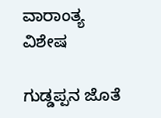ವಾರಾಂತ್ಯ ವಿಶೇಷ

ಗುಡ್ಡಪ್ಪನ ಜೊತೆ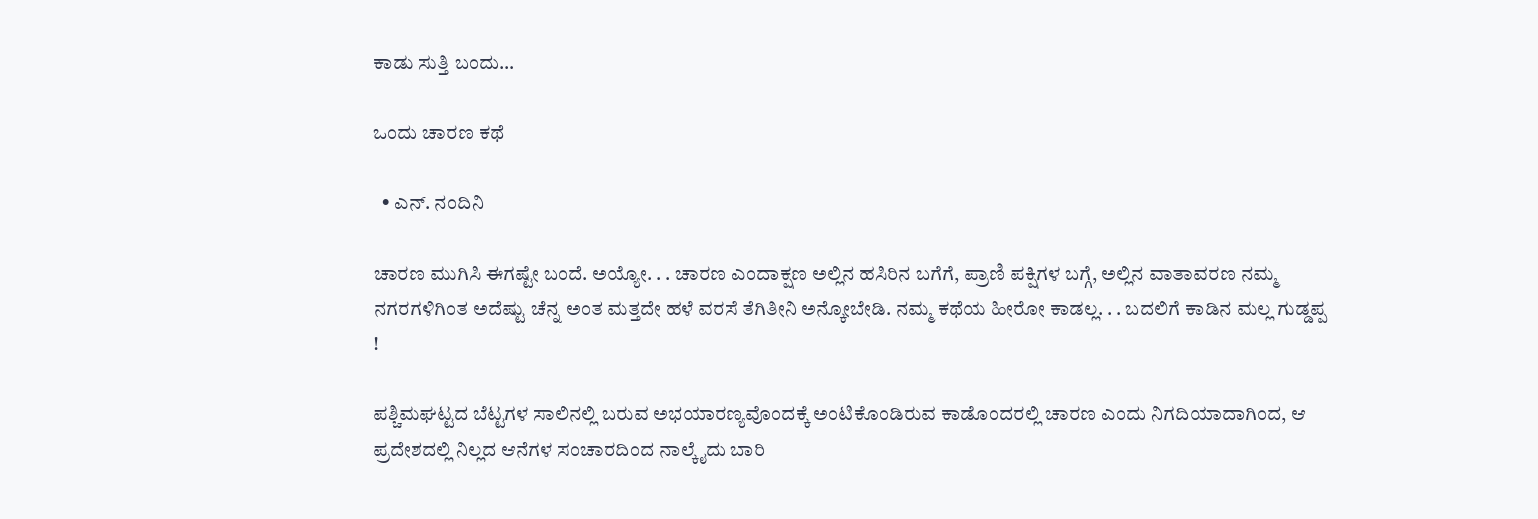ಕಾಡು ಸುತ್ತಿ ಬಂದು…

ಒಂದು ಚಾರಣ ಕಥೆ

  • ಎನ್. ನಂದಿನಿ

ಚಾರಣ ಮುಗಿಸಿ ಈಗಷ್ಟೇ ಬಂದೆ. ಅಯ್ಯೋ. . . ಚಾರಣ ಎಂದಾಕ್ಷಣ ಅಲ್ಲಿನ ಹಸಿರಿನ ಬಗೆಗೆ, ಪ್ರಾಣಿ ಪಕ್ಷಿಗಳ ಬಗ್ಗೆ, ಅಲ್ಲಿನ ವಾತಾವರಣ ನಮ್ಮ ನಗರಗಳಿಗಿಂತ ಅದೆಷ್ಟು ಚೆನ್ನ ಅಂತ ಮತ್ತದೇ ಹಳೆ ವರಸೆ ತೆಗಿತೀನಿ ಅನ್ಕೋಬೇಡಿ. ನಮ್ಮ ಕಥೆಯ ಹೀರೋ ಕಾಡಲ್ಲ. . . ಬದಲಿಗೆ ಕಾಡಿನ ಮಲ್ಲ ಗುಡ್ಡಪ್ಪ !

ಪಶ್ಚಿಮಘಟ್ಟದ ಬೆಟ್ಟಗಳ ಸಾಲಿನಲ್ಲಿ ಬರುವ ಅಭಯಾರಣ್ಯವೊಂದಕ್ಕೆ ಅಂಟಿಕೊಂಡಿರುವ ಕಾಡೊಂದರಲ್ಲಿ ಚಾರಣ ಎಂದು ನಿಗದಿಯಾದಾಗಿಂದ, ಆ ಪ್ರದೇಶದಲ್ಲಿ ನಿಲ್ಲದ ಆನೆಗಳ ಸಂಚಾರದಿಂದ ನಾಲ್ಕೈದು ಬಾರಿ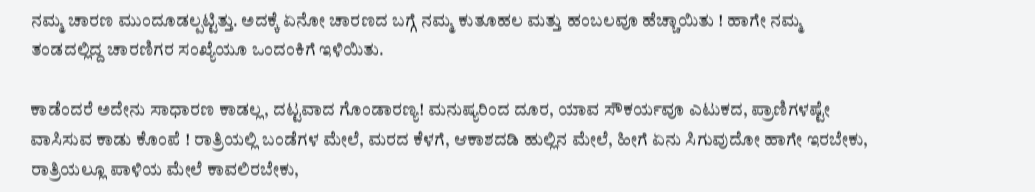ನಮ್ಮ ಚಾರಣ ಮುಂದೂಡಲ್ಪಟ್ಟಿತ್ತು. ಅದಕ್ಕೆ ಏನೋ ಚಾರಣದ ಬಗ್ಗೆ ನಮ್ಮ ಕುತೂಹಲ ಮತ್ತು ಹಂಬಲವೂ ಹೆಚ್ಚಾಯಿತು ! ಹಾಗೇ ನಮ್ಮ ತಂಡದಲ್ಲಿದ್ದ ಚಾರಣಿಗರ ಸಂಖ್ಯೆಯೂ ಒಂದಂಕಿಗೆ ಇಳಿಯಿತು.

ಕಾಡೆಂದರೆ ಅದೇನು ಸಾಧಾರಣ ಕಾಡಲ್ಲ, ದಟ್ಟವಾದ ಗೊಂಡಾರಣ್ಯ! ಮನುಷ್ಯರಿಂದ ದೂರ, ಯಾವ ಸೌಕರ್ಯವೂ ಎಟುಕದ, ಪ್ರಾಣಿಗಳಷ್ಟೇ ವಾಸಿಸುವ ಕಾಡು ಕೊಂಪೆ ! ರಾತ್ರಿಯಲ್ಲಿ ಬಂಡೆಗಳ ಮೇಲೆ, ಮರದ ಕೆಳಗೆ, ಆಕಾಶದಡಿ ಹುಲ್ಲಿನ ಮೇಲೆ, ಹೀಗೆ ಏನು ಸಿಗುವುದೋ ಹಾಗೇ ಇರಬೇಕು, ರಾತ್ರಿಯಲ್ಲೂ ಪಾಳಿಯ ಮೇಲೆ ಕಾವಲಿರಬೇಕು,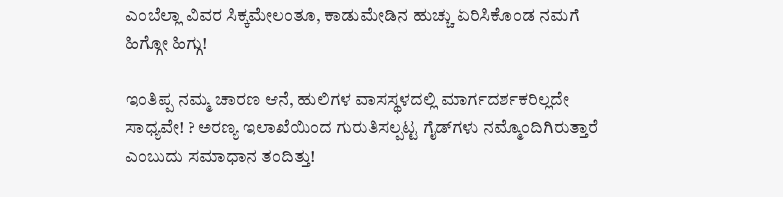ಎಂಬೆಲ್ಲಾ ವಿವರ ಸಿಕ್ಕಮೇಲಂತೂ, ಕಾಡುಮೇಡಿನ ಹುಚ್ಚು ಏರಿಸಿಕೊಂಡ ನಮಗೆ ಹಿಗ್ಗೋ ಹಿಗ್ಗು!

ಇಂತಿಪ್ಪ ನಮ್ಮ ಚಾರಣ ಆನೆ, ಹುಲಿಗಳ ವಾಸಸ್ಥಳದಲ್ಲಿ ಮಾರ್ಗದರ್ಶಕರಿಲ್ಲದೇ ಸಾಧ್ಯವೇ! ? ಅರಣ್ಯ ಇಲಾಖೆಯಿಂದ ಗುರುತಿಸಲ್ಪಟ್ಟ ಗೈಡ್‌ಗಳು ನಮ್ಮೊಂದಿಗಿರುತ್ತಾರೆ ಎಂಬುದು ಸಮಾಧಾನ ತಂದಿತ್ತು!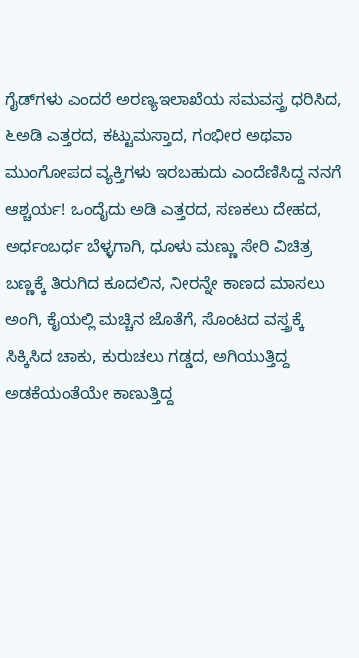ಗೈಡ್‌ಗಳು ಎಂದರೆ ಅರಣ್ಯಇಲಾಖೆಯ ಸಮವಸ್ತ್ರ ಧರಿಸಿದ, ೬ಅಡಿ ಎತ್ತರದ, ಕಟ್ಟುಮಸ್ತಾದ, ಗಂಭೀರ ಅಥವಾ ಮುಂಗೋಪದ ವ್ಯಕ್ತಿಗಳು ಇರಬಹುದು ಎಂದೆಣಿಸಿದ್ದ ನನಗೆ ಆಶ್ಚರ್ಯ! ಒಂದೈದು ಅಡಿ ಎತ್ತರದ, ಸಣಕಲು ದೇಹದ, ಅರ್ಧಂಬರ್ಧ ಬೆಳ್ಳಗಾಗಿ, ಧೂಳು ಮಣ್ಣು ಸೇರಿ ವಿಚಿತ್ರ ಬಣ್ಣಕ್ಕೆ ತಿರುಗಿದ ಕೂದಲಿನ, ನೀರನ್ನೇ ಕಾಣದ ಮಾಸಲು ಅಂಗಿ, ಕೈಯಲ್ಲಿ ಮಚ್ಚಿನ ಜೊತೆಗೆ, ಸೊಂಟದ ವಸ್ತ್ರಕ್ಕೆ ಸಿಕ್ಕಿಸಿದ ಚಾಕು, ಕುರುಚಲು ಗಡ್ಡದ, ಅಗಿಯುತ್ತಿದ್ದ ಅಡಕೆಯಂತೆಯೇ ಕಾಣುತ್ತಿದ್ದ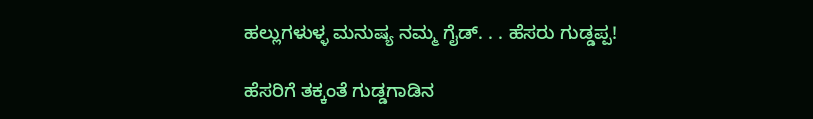ಹಲ್ಲುಗಳುಳ್ಳ ಮನುಷ್ಯ ನಮ್ಮ ಗೈಡ್. . . ಹೆಸರು ಗುಡ್ಡಪ್ಪ!

ಹೆಸರಿಗೆ ತಕ್ಕಂತೆ ಗುಡ್ಡಗಾಡಿನ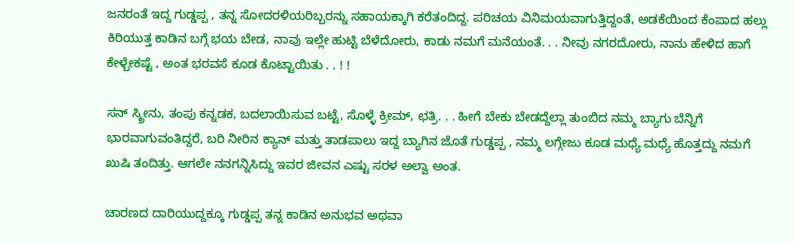ಜನರಂತೆ ಇದ್ದ ಗುಡ್ಡಪ್ಪ , ತನ್ನ ಸೋದರಳಿಯರಿಬ್ಬರನ್ನು ಸಹಾಯಕ್ಕಾಗಿ ಕರೆತಂದಿದ್ದ. ಪರಿಚಯ ವಿನಿಮಯವಾಗುತ್ತಿದ್ದಂತೆ, ಅಡಕೆಯಿಂದ ಕೆಂಪಾದ ಹಲ್ಲು ಕಿರಿಯುತ್ತ ಕಾಡಿನ ಬಗ್ಗೆ ಭಯ ಬೇಡ, ನಾವು ಇಲ್ಲೇ ಹುಟ್ಟಿ ಬೆಳೆದೋರು, ಕಾಡು ನಮಗೆ ಮನೆಯಂತೆ. . . ನೀವು ನಗರದೋರು, ನಾನು ಹೇಳಿದ ಹಾಗೆ ಕೇಳ್ಬೇಕಷ್ಟೆ , ಅಂತ ಭರವಸೆ ಕೂಡ ಕೊಟ್ಟಾಯಿತು . . ! !

ಸನ್ ಸ್ಕ್ರೀನು, ತಂಪು ಕನ್ನಡಕ, ಬದಲಾಯಿಸುವ ಬಟ್ಟೆ, ಸೊಳ್ಳೆ ಕ್ರೀಮ್, ಛತ್ರಿ. . . ಹೀಗೆ ಬೇಕು ಬೇಡದ್ದೆಲ್ಲಾ ತುಂಬಿದ ನಮ್ಮ ಬ್ಯಾಗು ಬೆನ್ನಿಗೆ ಭಾರವಾಗುವಂತಿದ್ದರೆ, ಬರಿ ನೀರಿನ ಕ್ಯಾನ್ ಮತ್ತು ತಾಡಪಾಲು ಇದ್ದ ಬ್ಯಾಗಿನ ಜೊತೆ ಗುಡ್ಡಪ್ಪ , ನಮ್ಮ ಲಗ್ಗೇಜು ಕೂಡ ಮಧ್ಯೆ ಮಧ್ಯೆ ಹೊತ್ತದ್ದು ನಮಗೆ ಖುಷಿ ತಂದಿತ್ತು. ಆಗಲೇ ನನಗನ್ನಿಸಿದ್ದು ಇವರ ಜೀವನ ಎಷ್ಟು ಸರಳ ಅಲ್ವಾ ಅಂತ.

ಚಾರಣದ ದಾರಿಯುದ್ದಕ್ಕೂ ಗುಡ್ಡಪ್ಪ ತನ್ನ ಕಾಡಿನ ಅನುಭವ ಅಥವಾ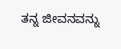ತನ್ನ ಜೀವನವನ್ನು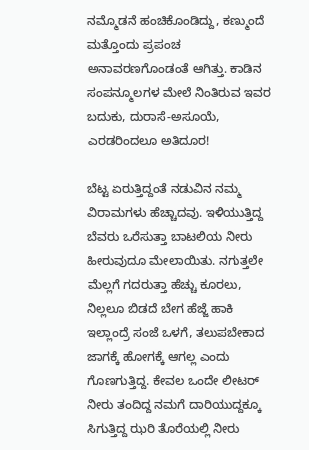ನಮ್ಮೊಡನೆ ಹಂಚಿಕೊಂಡಿದ್ದು, ಕಣ್ಮುಂದೆ ಮತ್ತೊಂದು ಪ್ರಪಂಚ ಅನಾವರಣಗೊಂಡಂತೆ ಆಗಿತ್ತು. ಕಾಡಿನ ಸಂಪನ್ಮೂಲಗಳ ಮೇಲೆ ನಿಂತಿರುವ ಇವರ ಬದುಕು, ದುರಾಸೆ-ಅಸೂಯೆ, ಎರಡರಿಂದಲೂ ಅತಿದೂರ!

ಬೆಟ್ಟ ಏರುತ್ತಿದ್ದಂತೆ ನಡುವಿನ ನಮ್ಮ ವಿರಾಮಗಳು ಹೆಚ್ಚಾದವು. ಇಳಿಯುತ್ತಿದ್ದ ಬೆವರು ಒರೆಸುತ್ತಾ ಬಾಟಲಿಯ ನೀರು ಹೀರುವುದೂ ಮೇಲಾಯಿತು. ನಗುತ್ತಲೇ ಮೆಲ್ಲಗೆ ಗದರುತ್ತಾ ಹೆಚ್ಚು ಕೂರಲು, ನಿಲ್ಲಲೂ ಬಿಡದೆ ಬೇಗ ಹೆಜ್ಜೆ ಹಾಕಿ ಇಲ್ಲಾಂದ್ರೆ ಸಂಜೆ ಒಳಗೆ, ತಲುಪಬೇಕಾದ ಜಾಗಕ್ಕೆ ಹೋಗಕ್ಕೆ ಆಗಲ್ಲ ಎಂದು ಗೊಣಗುತ್ತಿದ್ದ. ಕೇವಲ ಒಂದೇ ಲೀಟರ್ ನೀರು ತಂದಿದ್ದ ನಮಗೆ ದಾರಿಯುದ್ದಕ್ಕೂ ಸಿಗುತ್ತಿದ್ದ ಝರಿ ತೊರೆಯಲ್ಲಿ ನೀರು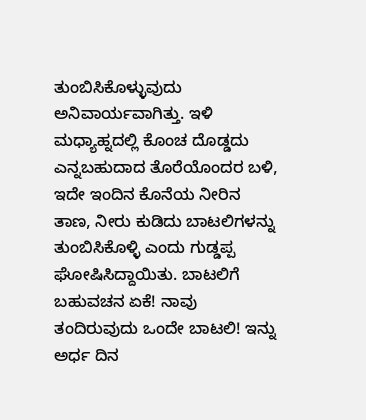ತುಂಬಿಸಿಕೊಳ್ಳುವುದು ಅನಿವಾರ್ಯವಾಗಿತ್ತು. ಇಳಿ ಮಧ್ಯಾಹ್ನದಲ್ಲಿ ಕೊಂಚ ದೊಡ್ಡದು ಎನ್ನಬಹುದಾದ ತೊರೆಯೊಂದರ ಬಳಿ, ಇದೇ ಇಂದಿನ ಕೊನೆಯ ನೀರಿನ ತಾಣ, ನೀರು ಕುಡಿದು ಬಾಟಲಿಗಳನ್ನು ತುಂಬಿಸಿಕೊಳ್ಳಿ ಎಂದು ಗುಡ್ಡಪ್ಪ ಘೋಷಿಸಿದ್ದಾಯಿತು. ಬಾಟಲಿಗೆ ಬಹುವಚನ ಏಕೆ! ನಾವು ತಂದಿರುವುದು ಒಂದೇ ಬಾಟಲಿ! ಇನ್ನು ಅರ್ಧ ದಿನ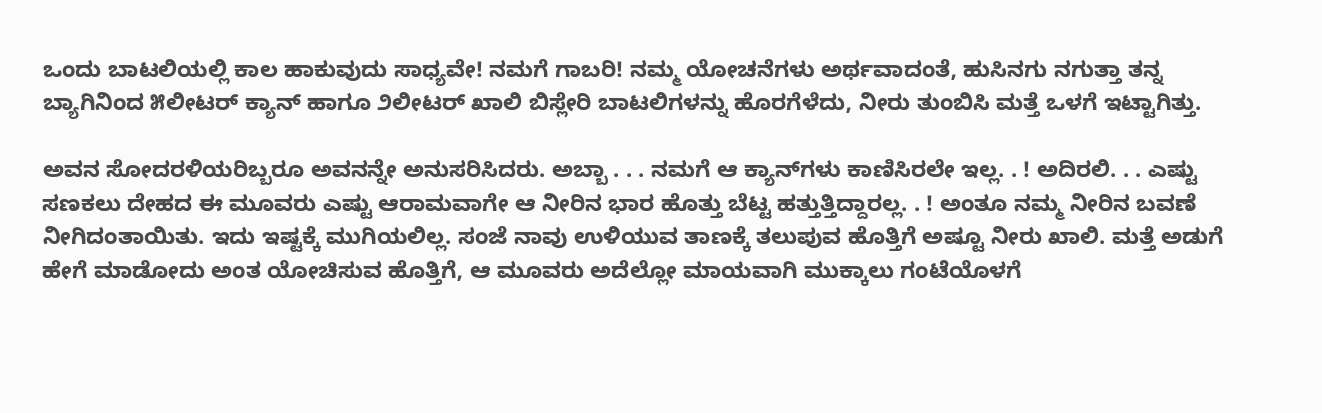ಒಂದು ಬಾಟಲಿಯಲ್ಲಿ ಕಾಲ ಹಾಕುವುದು ಸಾಧ್ಯವೇ! ನಮಗೆ ಗಾಬರಿ! ನಮ್ಮ ಯೋಚನೆಗಳು ಅರ್ಥವಾದಂತೆ, ಹುಸಿನಗು ನಗುತ್ತಾ ತನ್ನ ಬ್ಯಾಗಿನಿಂದ ೫ಲೀಟರ್ ಕ್ಯಾನ್ ಹಾಗೂ ೨ಲೀಟರ್ ಖಾಲಿ ಬಿಸ್ಲೇರಿ ಬಾಟಲಿಗಳನ್ನು ಹೊರಗೆಳೆದು, ನೀರು ತುಂಬಿಸಿ ಮತ್ತೆ ಒಳಗೆ ಇಟ್ಟಾಗಿತ್ತು.

ಅವನ ಸೋದರಳಿಯರಿಬ್ಬರೂ ಅವನನ್ನೇ ಅನುಸರಿಸಿದರು. ಅಬ್ಬಾ . . . ನಮಗೆ ಆ ಕ್ಯಾನ್‌ಗಳು ಕಾಣಿಸಿರಲೇ ಇಲ್ಲ. . ! ಅದಿರಲಿ. . . ಎಷ್ಟು ಸಣಕಲು ದೇಹದ ಈ ಮೂವರು ಎಷ್ಟು ಆರಾಮವಾಗೇ ಆ ನೀರಿನ ಭಾರ ಹೊತ್ತು ಬೆಟ್ಟ ಹತ್ತುತ್ತಿದ್ದಾರಲ್ಲ. . ! ಅಂತೂ ನಮ್ಮ ನೀರಿನ ಬವಣೆ ನೀಗಿದಂತಾಯಿತು. ಇದು ಇಷ್ಟಕ್ಕೆ ಮುಗಿಯಲಿಲ್ಲ. ಸಂಜೆ ನಾವು ಉಳಿಯುವ ತಾಣಕ್ಕೆ ತಲುಪುವ ಹೊತ್ತಿಗೆ ಅಷ್ಟೂ ನೀರು ಖಾಲಿ. ಮತ್ತೆ ಅಡುಗೆ ಹೇಗೆ ಮಾಡೋದು ಅಂತ ಯೋಚಿಸುವ ಹೊತ್ತಿಗೆ, ಆ ಮೂವರು ಅದೆಲ್ಲೋ ಮಾಯವಾಗಿ ಮುಕ್ಕಾಲು ಗಂಟೆಯೊಳಗೆ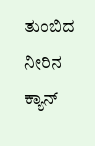ತುಂಬಿದ ನೀರಿನ ಕ್ಯಾನ್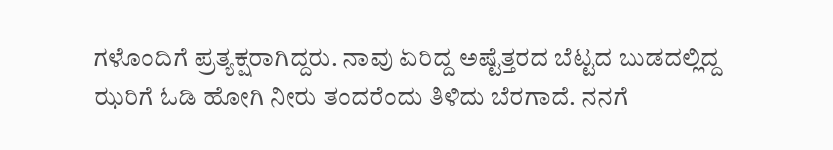ಗಳೊಂದಿಗೆ ಪ್ರತ್ಯಕ್ಷರಾಗಿದ್ದರು. ನಾವು ಏರಿದ್ದ ಅಷ್ಟೆತ್ತರದ ಬೆಟ್ಟದ ಬುಡದಲ್ಲಿದ್ದ ಝರಿಗೆ ಓಡಿ ಹೋಗಿ ನೀರು ತಂದರೆಂದು ತಿಳಿದು ಬೆರಗಾದೆ. ನನಗೆ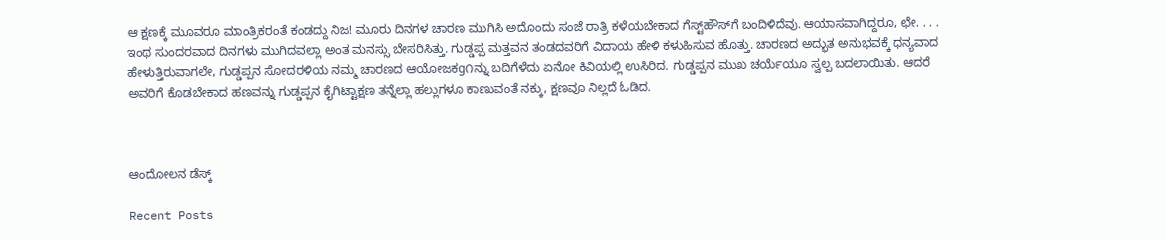ಆ ಕ್ಷಣಕ್ಕೆ ಮೂವರೂ ಮಾಂತ್ರಿಕರಂತೆ ಕಂಡದ್ದು ನಿಜ! ಮೂರು ದಿನಗಳ ಚಾರಣ ಮುಗಿಸಿ ಅದೊಂದು ಸಂಜೆ ರಾತ್ರಿ ಕಳೆಯಬೇಕಾದ ಗೆಸ್ಟ್‌ಹೌಸ್‌ಗೆ ಬಂದಿಳಿದೆವು. ಆಯಾಸವಾಗಿದ್ದರೂ, ಛೇ. . . . ಇಂಥ ಸುಂದರವಾದ ದಿನಗಳು ಮುಗಿದವಲ್ಲಾ ಅಂತ ಮನಸ್ಸು ಬೇಸರಿಸಿತ್ತು. ಗುಡ್ಡಪ್ಪ ಮತ್ತವನ ತಂಡದವರಿಗೆ ವಿದಾಯ ಹೇಳಿ ಕಳುಹಿಸುವ ಹೊತ್ತು. ಚಾರಣದ ಅದ್ಭುತ ಅನುಭವಕ್ಕೆ ಧನ್ಯವಾದ ಹೇಳುತ್ತಿರುವಾಗಲೇ, ಗುಡ್ಡಪ್ಪನ ಸೋದರಳಿಯ ನಮ್ಮ ಚಾರಣದ ಆಯೋಜಕg೧ನ್ನು ಬದಿಗೆಳೆದು ಏನೋ ಕಿವಿಯಲ್ಲಿ ಉಸಿರಿದ. ಗುಡ್ಡಪ್ಪನ ಮುಖ ಚರ್ಯೆಯೂ ಸ್ವಲ್ಪ ಬದಲಾಯಿತು. ಆದರೆ ಅವರಿಗೆ ಕೊಡಬೇಕಾದ ಹಣವನ್ನು ಗುಡ್ಡಪ್ಪನ ಕೈಗಿಟ್ಟಾಕ್ಷಣ ತನ್ನೆಲ್ಲಾ ಹಲ್ಲುಗಳೂ ಕಾಣುವಂತೆ ನಕ್ಕು, ಕ್ಷಣವೂ ನಿಲ್ಲದೆ ಓಡಿದ.



ಆಂದೋಲನ ಡೆಸ್ಕ್

Recent Posts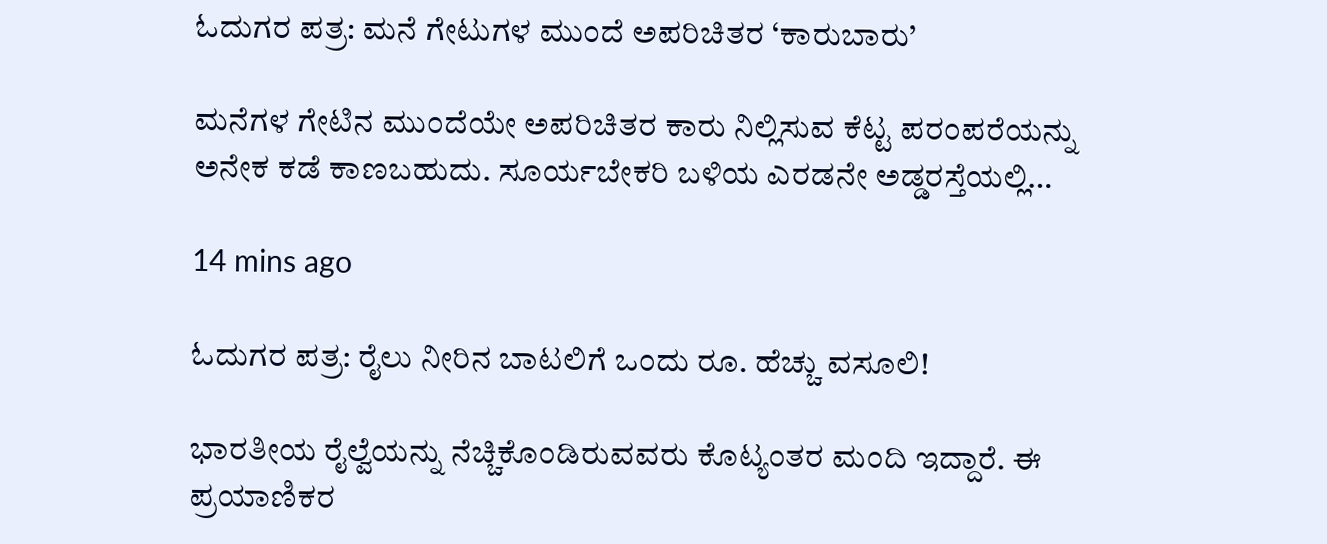ಓದುಗರ ಪತ್ರ: ಮನೆ ಗೇಟುಗಳ ಮುಂದೆ ಅಪರಿಚಿತರ ‘ಕಾರುಬಾರು’

ಮನೆಗಳ ಗೇಟಿನ ಮುಂದೆಯೇ ಅಪರಿಚಿತರ ಕಾರು ನಿಲ್ಲಿಸುವ ಕೆಟ್ಟ ಪರಂಪರೆಯನ್ನು ಅನೇಕ ಕಡೆ ಕಾಣಬಹುದು. ಸೂರ್ಯಬೇಕರಿ ಬಳಿಯ ಎರಡನೇ ಅಡ್ಡರಸ್ತೆಯಲ್ಲಿ…

14 mins ago

ಓದುಗರ ಪತ್ರ: ರೈಲು ನೀರಿನ ಬಾಟಲಿಗೆ ಒಂದು ರೂ. ಹೆಚ್ಚು ವಸೂಲಿ!

ಭಾರತೀಯ ರೈಲ್ವೆಯನ್ನು ನೆಚ್ಚಿಕೊಂಡಿರುವವರು ಕೊಟ್ಯಂತರ ಮಂದಿ ಇದ್ದಾರೆ. ಈ ಪ್ರಯಾಣಿಕರ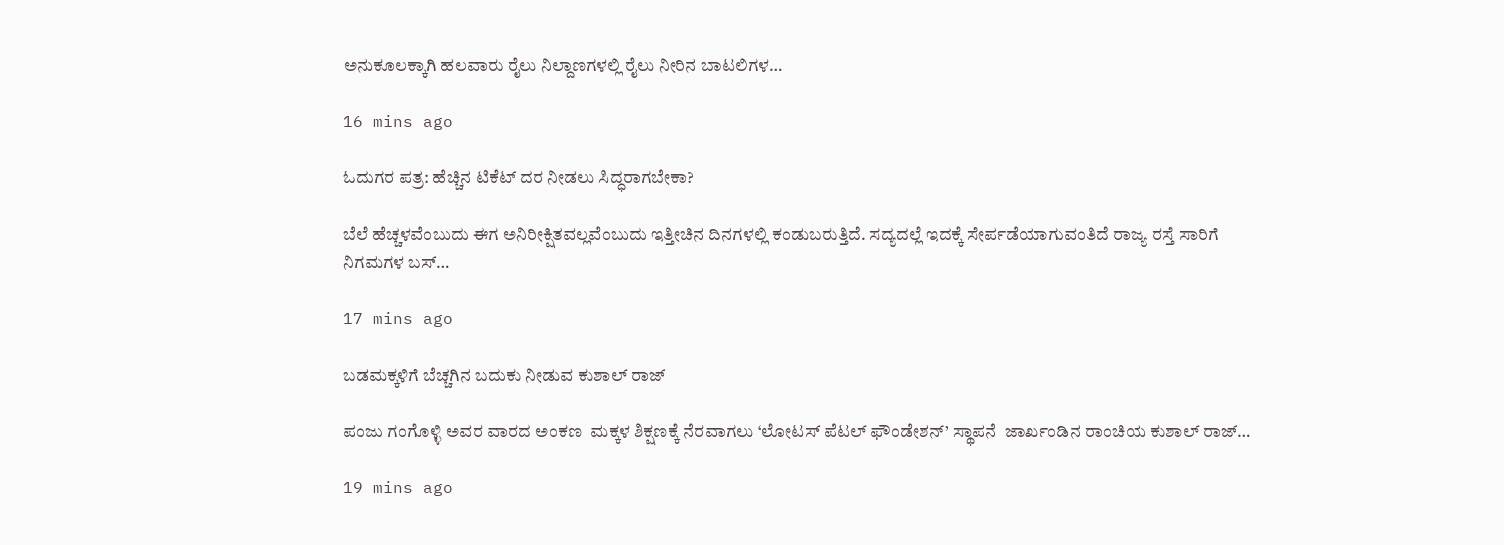ಅನುಕೂಲಕ್ಕಾಗಿ ಹಲವಾರು ರೈಲು ನಿಲ್ದಾಣಗಳಲ್ಲಿ ರೈಲು ನೀರಿನ ಬಾಟಲಿಗಳ…

16 mins ago

ಓದುಗರ ಪತ್ರ: ಹೆಚ್ಚಿನ ಟಿಕೆಟ್ ದರ ನೀಡಲು ಸಿದ್ಧರಾಗಬೇಕಾ?

ಬೆಲೆ ಹೆಚ್ಚಳವೆಂಬುದು ಈಗ ಅನಿರೀಕ್ಷಿತವಲ್ಲವೆಂಬುದು ಇತ್ತೀಚಿನ ದಿನಗಳಲ್ಲಿ ಕಂಡುಬರುತ್ತಿದೆ. ಸದ್ಯದಲ್ಲೆ ಇದಕ್ಕೆ ಸೇರ್ಪಡೆಯಾಗುವಂತಿದೆ ರಾಜ್ಯ ರಸ್ತೆ ಸಾರಿಗೆ ನಿಗಮಗಳ ಬಸ್…

17 mins ago

ಬಡಮಕ್ಕಳಿಗೆ ಬೆಚ್ಚಗಿನ ಬದುಕು ನೀಡುವ ಕುಶಾಲ್ ರಾಜ್

ಪಂಜು ಗಂಗೊಳ್ಳಿ ಅವರ ವಾರದ ಅಂಕಣ  ಮಕ್ಕಳ ಶಿಕ್ಷಣಕ್ಕೆ ನೆರವಾಗಲು ‘ಲೋಟಸ್ ಪೆಟಲ್ ಫೌಂಡೇಶನ್’ ಸ್ಥಾಪನೆ  ಜಾರ್ಖಂಡಿನ ರಾಂಚಿಯ ಕುಶಾಲ್ ರಾಜ್…

19 mins ago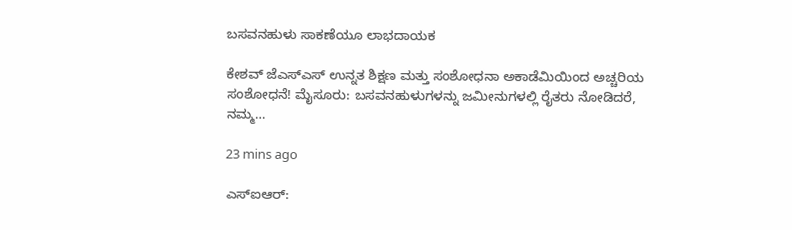ಬಸವನಹುಳು ಸಾಕಣೆಯೂ ಲಾಭದಾಯಕ

ಕೇಶವ್ ಜೆಎಸ್‌ಎಸ್ ಉನ್ನತ ಶಿಕ್ಷಣ ಮತ್ತು ಸಂಶೋಧನಾ ಅಕಾಡೆಮಿಯಿಂದ ಅಚ್ಚರಿಯ ಸಂಶೋಧನೆ! ಮೈಸೂರು: ಬಸವನಹುಳುಗಳನ್ನು ಜಮೀನುಗಳಲ್ಲಿ ರೈತರು ನೋಡಿದರೆ, ನಮ್ಮ…

23 mins ago

ಎಸ್‌ಐಆರ್: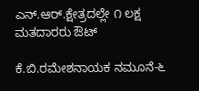ಎನ್.ಆರ್.ಕ್ಷೇತ್ರದಲ್ಲೇ ೧ ಲಕ್ಷ ಮತದಾರರು ಔಟ್

ಕೆ.ಬಿ.ರಮೇಶನಾಯಕ ನಮೂನೆ-೬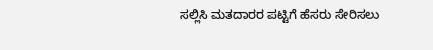ಸಲ್ಲಿಸಿ ಮತದಾರರ ಪಟ್ಟಿಗೆ ಹೆಸರು ಸೇರಿಸಲು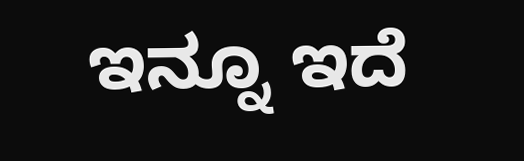ಇನ್ನೂ ಇದೆ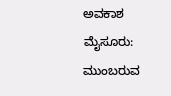ಅವಕಾಶ  ಮೈಸೂರು: ಮುಂಬರುವ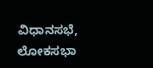ವಿಧಾನಸಭೆ, ಲೋಕಸಭಾ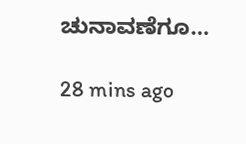ಚುನಾವಣೆಗೂ…

28 mins ago